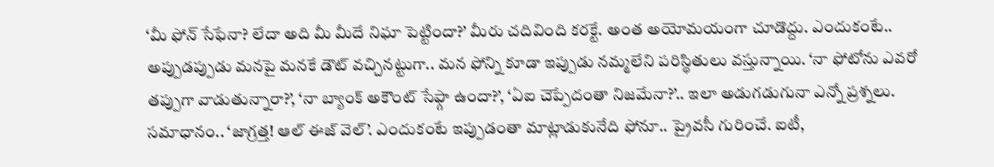‘మీ ఫోన్ సేఫేనా? లేదా అది మీ మీదే నిఘా పెట్టిందా?’ మీరు చదివింది కరక్టే. అంత అయోమయంగా చూడొద్దు. ఎందుకంటే.. అప్పుడప్పుడు మనపై మనకే డౌట్ వచ్చినట్టుగా.. మన ఫోన్ని కూడా ఇప్పుడు నమ్మలేని పరిస్థితులు వస్తున్నాయి. ‘నా ఫోటోను ఎవరో తప్పుగా వాడుతున్నారా?’, ‘నా బ్యాంక్ అకౌంట్ సేఫ్గా ఉందా?’, ‘ఏఐ చెప్పేదంతా నిజమేనా?’.. ఇలా అడుగడుగునా ఎన్నో ప్రశ్నలు. సమాధానం.. ‘జాగ్రత్త! ఆల్ ఈజ్ వెల్’. ఎందుకంటే ఇప్పుడంతా మాట్లాడుకునేది ఫోనూ.. ప్రైవసీ గురించే. ఐటీ,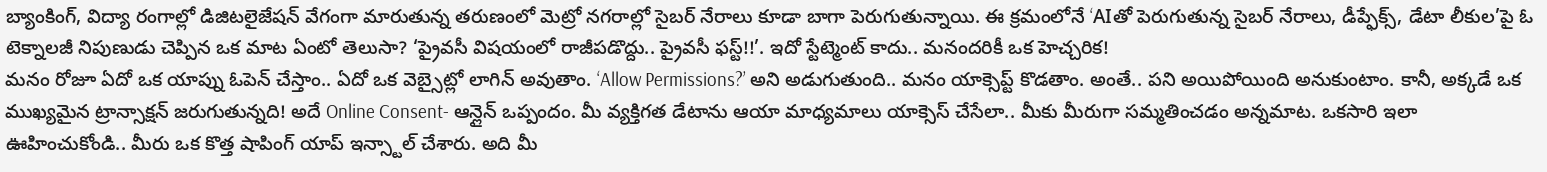బ్యాంకింగ్, విద్యా రంగాల్లో డిజిటలైజేషన్ వేగంగా మారుతున్న తరుణంలో మెట్రో నగరాల్లో సైబర్ నేరాలు కూడా బాగా పెరుగుతున్నాయి. ఈ క్రమంలోనే ‘AIతో పెరుగుతున్న సైబర్ నేరాలు, డీప్ఫేక్స్, డేటా లీకుల’పై ఓ టెక్నాలజీ నిపుణుడు చెప్పిన ఒక మాట ఏంటో తెలుసా? ‘ప్రైవసీ విషయంలో రాజీపడొద్దు.. ప్రైవసీ ఫస్ట్!!’. ఇదో స్టేట్మెంట్ కాదు.. మనందరికీ ఒక హెచ్చరిక!
మనం రోజూ ఏదో ఒక యాప్ను ఓపెన్ చేస్తాం.. ఏదో ఒక వెబ్సైట్లో లాగిన్ అవుతాం. ‘Allow Permissions?’ అని అడుగుతుంది.. మనం యాక్సెప్ట్ కొడతాం. అంతే.. పని అయిపోయింది అనుకుంటాం. కానీ, అక్కడే ఒక ముఖ్యమైన ట్రాన్సాక్షన్ జరుగుతున్నది! అదే Online Consent- ఆన్లైన్ ఒప్పందం. మీ వ్యక్తిగత డేటాను ఆయా మాధ్యమాలు యాక్సెస్ చేసేలా.. మీకు మీరుగా సమ్మతించడం అన్నమాట. ఒకసారి ఇలా ఊహించుకోండి.. మీరు ఒక కొత్త షాపింగ్ యాప్ ఇన్స్టాల్ చేశారు. అది మీ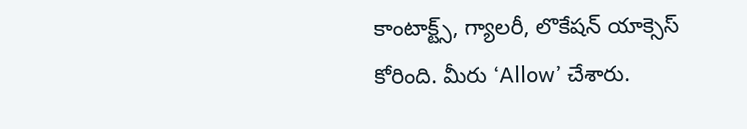కాంటాక్ట్స్, గ్యాలరీ, లొకేషన్ యాక్సెస్ కోరింది. మీరు ‘Allow’ చేశారు.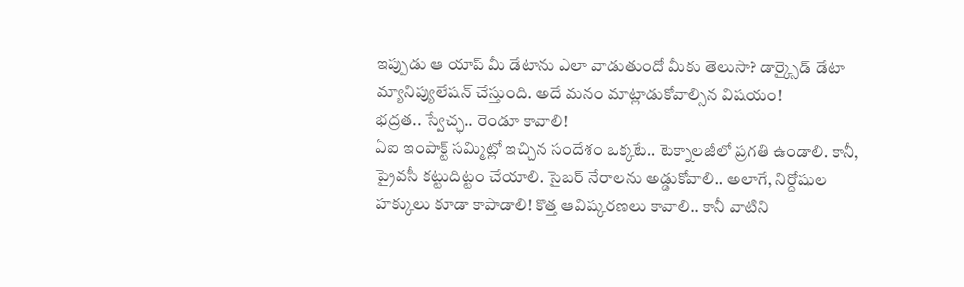ఇప్పుడు ఆ యాప్ మీ డేటాను ఎలా వాడుతుందో మీకు తెలుసా? డార్క్సైడ్ డేటా మ్యానిప్యులేషన్ చేస్తుంది. అదే మనం మాట్లాడుకోవాల్సిన విషయం!
భద్రత.. స్వేచ్ఛ.. రెండూ కావాలి!
ఏఐ ఇంపాక్ట్ సమ్మిట్లో ఇచ్చిన సందేశం ఒక్కటే.. టెక్నాలజీలో ప్రగతి ఉండాలి. కానీ, ప్రైవసీ కట్టుదిట్టం చేయాలి. సైబర్ నేరాలను అడ్డుకోవాలి.. అలాగే, నిర్దోషుల హక్కులు కూడా కాపాడాలి! కొత్త ఆవిష్కరణలు కావాలి.. కానీ వాటిని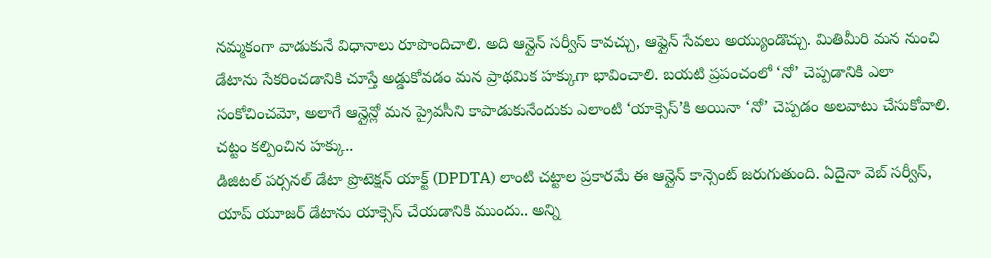నమ్మకంగా వాడుకునే విధానాలు రూపొందిచాలి. అది ఆన్లైన్ సర్వీస్ కావచ్చు, ఆఫ్లైన్ సేవలు అయ్యుండొచ్చు. మితిమీరి మన నుంచి డేటాను సేకరించడానికి చూస్తే అడ్డుకోవడం మన ప్రాథమిక హక్కుగా భావించాలి. బయటి ప్రపంచంలో ‘నో’ చెప్పడానికి ఎలా సంకోచించమో, అలాగే ఆన్లైన్లో మన ప్రైవసీని కాపాడుకునేందుకు ఎలాంటి ‘యాక్సెస్’కి అయినా ‘నో’ చెప్పడం అలవాటు చేసుకోవాలి.
చట్టం కల్పించిన హక్కు..
డిజిటల్ పర్సనల్ డేటా ప్రొటెక్షన్ యాక్ట్ (DPDTA) లాంటి చట్టాల ప్రకారమే ఈ ఆన్లైన్ కాన్సెంట్ జరుగుతుంది. ఏదైనా వెబ్ సర్వీస్, యాప్ యూజర్ డేటాను యాక్సెస్ చేయడానికి ముందు.. అన్ని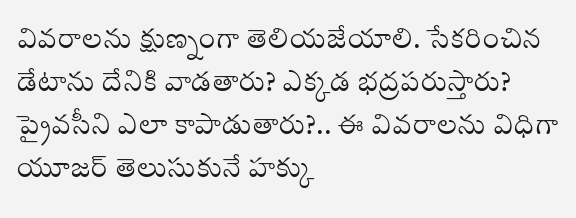వివరాలను క్షుణ్నంగా తెలియజేయాలి. సేకరించిన డేటాను దేనికి వాడతారు? ఎక్కడ భద్రపరుస్తారు? ప్రైవసీని ఎలా కాపాడుతారు?.. ఈ వివరాలను విధిగా యూజర్ తెలుసుకునే హక్కు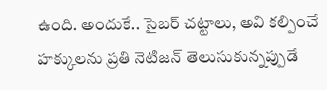ఉంది. అందుకే.. సైబర్ చట్టాలు, అవి కల్పించే హక్కులను ప్రతి నెటిజన్ తెలుసుకున్నప్పుడే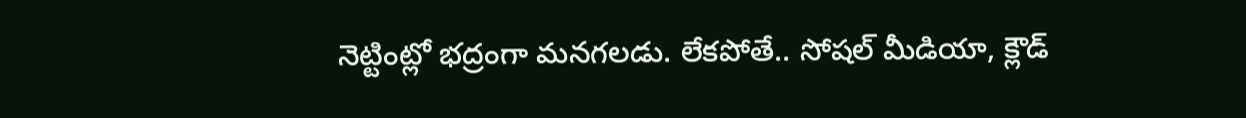నెట్టింట్లో భద్రంగా మనగలడు. లేకపోతే.. సోషల్ మీడియా, క్లౌడ్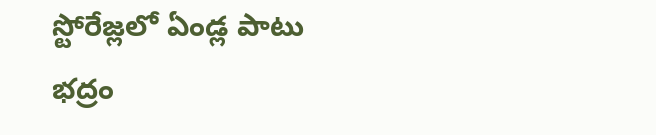స్టోరేజ్లలో ఏండ్ల పాటు భద్రం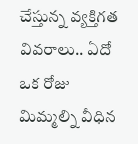చేస్తున్న వ్యక్తిగత వివరాలు.. ఏదో ఒక రోజు మిమ్మల్ని వీధిన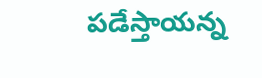పడేస్తాయన్న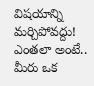విషయాన్ని మర్చిపోవద్దు! ఎంతలా అంటే.. మీరు ఒక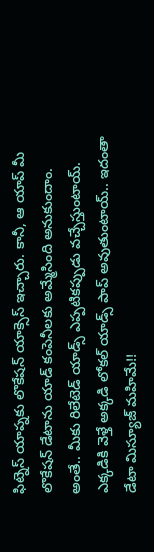ఫిట్నెస్ యాప్నకు లొకేషన్ యాక్సెస్ ఇచ్చారు. కానీ, ఆ యాప్ మీ లొకేషన్ డేటాను యాడ్ కంపెనీలకు అమ్మేసింది అనుకుందాం. అంతే.. మీకు రిలేటెడ్ యాడ్స్ ఎప్పటికప్పుడు వచ్చేస్తుంటాయ్. ఎక్కడికి వెళ్తే అక్కడి లోకల్ యాడ్స్ పాప్ అవుతుంటాయ్.. ఇదంతా డేటా మిస్యూజ్ మహిమే!!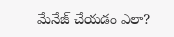మేనేజ్ చేయడం ఎలా?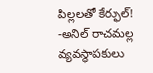పిల్లలతో కేర్ఫుల్!
-అనిల్ రాచమల్ల
వ్యవస్థాపకులు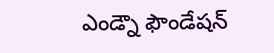ఎండ్నౌ ఫౌండేషన్